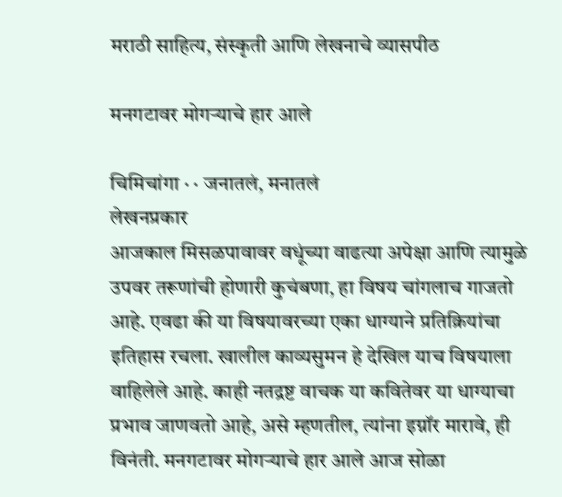मराठी साहित्य, संस्कृती आणि लेखनाचे व्यासपीठ

मनगटावर मोगर्‍याचे हार आले

चिमिचांगा · · जनातलं, मनातलं
लेखनप्रकार
आजकाल मिसळपावावर वधूंच्या वाढत्या अपेक्षा आणि त्यामुळे उपवर तरूणांची होणारी कुचंबणा, हा विषय चांगलाच गाजतो आहे. एवढा की या विषयावरच्या एका धाग्याने प्रतिक्रियांचा इतिहास रचला. खालील काव्यसुमन हे देखिल याच विषयाला वाहिलेले आहे. काही नतद्रष्ट वाचक या कवितेवर या धाग्याचा प्रभाव जाणवतो आहे, असे म्हणतील, त्यांना इग्नॉर मारावे, ही विनंती. मनगटावर मोगर्‍याचे हार आले आज सोळा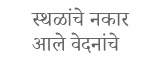स्थळांचे नकार आले वेदनांचे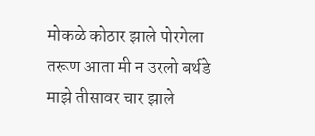मोकळे कोठार झाले पोरगेला तरूण आता मी न उरलो बर्थडे माझे तीसावर चार झाले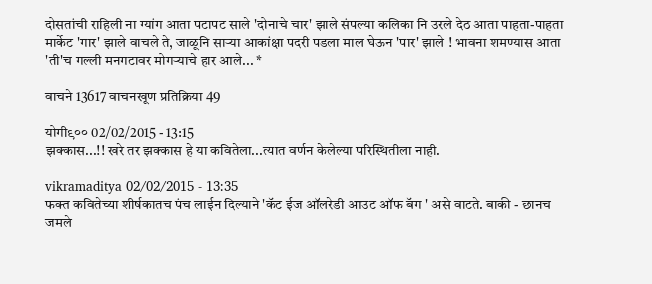दोसतांची राहिली ना ग्यांग आता पटापट साले 'दोनाचे चार' झाले संपल्या कलिका नि उरले देठ आता पाहता-पाहता मार्केट 'गार' झाले वाचले ते, जाळूनि सार्‍या आकांक्षा पदरी पडला माल घेऊन 'पार' झाले ! भावना शमण्यास आता 'ती'च गल्ली मनगटावर मोगर्‍याचे हार आले... *

वाचने 13617 वाचनखूण प्रतिक्रिया 49

योगी९०० 02/02/2015 - 13:15
झक्कास...!! खरे तर झक्कास हे या कवितेला...त्यात वर्णन केलेल्या परिस्थितीला नाही.

vikramaditya 02/02/2015 - 13:35
फक्त कवितेच्या शीर्षकातच पंच लाईन दिल्याने 'कॅट ईज ऑलरेडी आउट ऑफ बॅग ' असे वाटते. बाकी - छानच जमले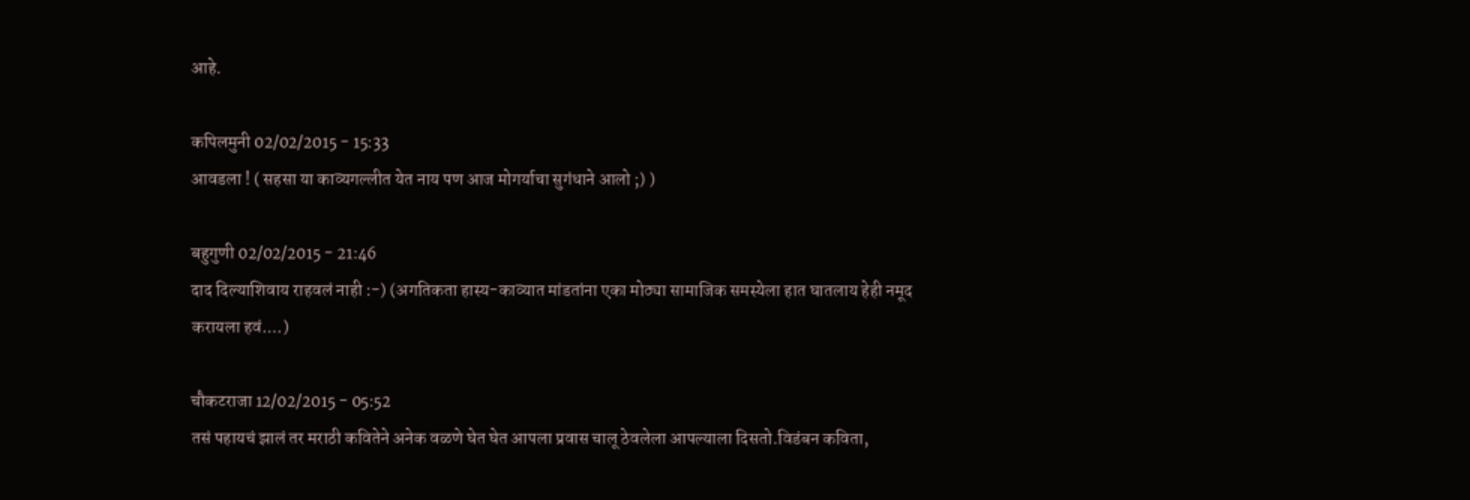आहे.

कपिलमुनी 02/02/2015 - 15:33
आवडला ! ( सहसा या काव्यगल्लीत येत नाय पण आज मोगर्याचा सुगंधाने आलो ;) )

बहुगुणी 02/02/2015 - 21:46
दाद दिल्याशिवाय राहवलं नाही :-) (अगतिकता हास्य-काव्यात मांडतांना एका मोठ्या सामाजिक समस्येला हात घातलाय हेही नमूद करायला हवं....)

चौकटराजा 12/02/2015 - 05:52
तसं पहायचं झालं तर मराठी कवितेने अनेक वळणे घेत घेत आपला प्रवास चालू ठेवलेला आपल्याला दिसतो.विडंबन कविता,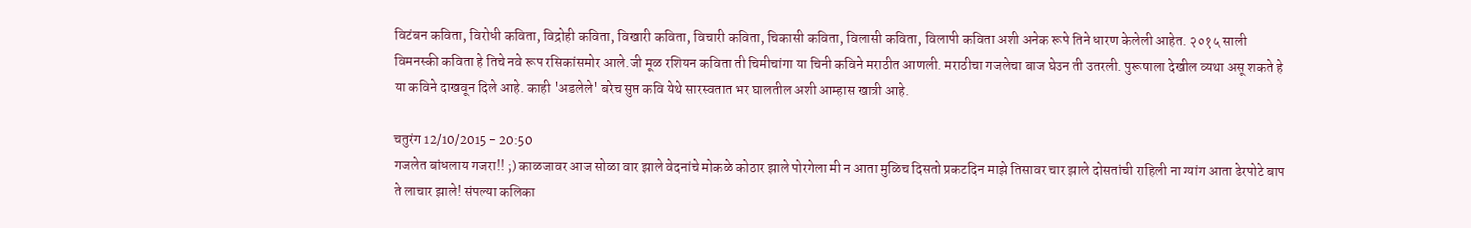विटंबन कविता, विरोधी कविता, विद्रोही कविता, विखारी कविता, विचारी कविता, चिकासी कविता, विलासी कविता, विलापी कविता अशी अनेक रूपे तिने धारण केलेली आहेत. २०१५ साली विमनस्की कविता हे तिचे नवे रूप रसिकांसमोर आले.जी मूळ रशियन कविता ती चिमीचांगा या चिनी कविने मराठीत आणली. मराठीचा गजलेचा बाज घेउन ती उतरली. पुरूषाला देखील व्यथा असू शकते हे या कविने दाखवून दिले आहे. काही 'अडलेले' बरेच सुप्त कवि येथे सारस्वतात भर घालतील अशी आम्हास खात्री आहे.

चतुरंग 12/10/2015 - 20:50
गजलेत बांधलाय गजरा!! ;) काळजावर आज सोळा वार झाले वेदनांचे मोकळे कोठार झाले पोरगेला मी न आता मुळिच दिसतो प्रकटदिन माझे तिसावर चार झाले दोसतांची राहिली ना ग्यांग आता ढेरपोटे बाप ते लाचार झाले! संपल्या कलिका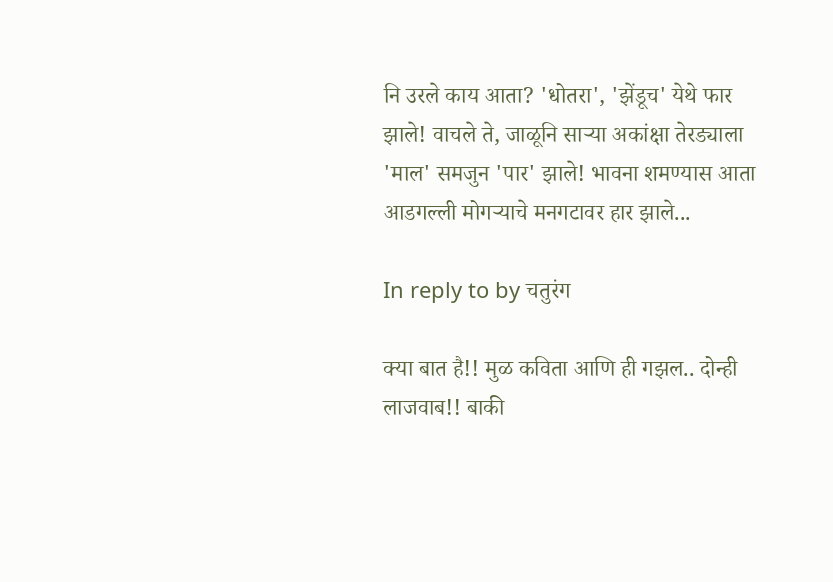नि उरले काय आता? 'धोतरा', 'झेंडूच' येथे फार झाले! वाचले ते, जाळूनि सार्‍या अकांक्षा तेरड्याला 'माल' समजुन 'पार' झाले! भावना शमण्यास आता आडगल्ली मोगर्‍याचे मनगटावर हार झाले...

In reply to by चतुरंग

क्या बात है!! मुळ कविता आणि ही गझल.. दोन्ही लाजवाब!! बाकी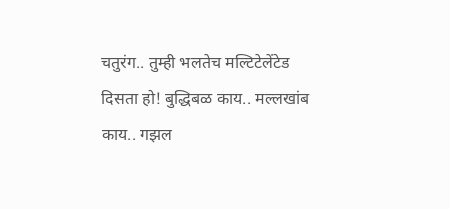चतुरंग.. तुम्ही भलतेच मल्टिटेलेंटेड दिसता हो! बुद्धिबळ काय.. मल्लखांब काय.. गझल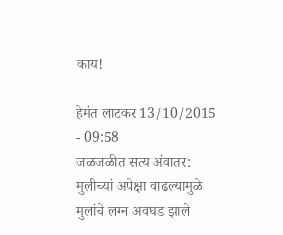काय!

हेमंत लाटकर 13/10/2015 - 09:58
जळजळीत सत्य अंवातर: मुलीच्यां अपेक्षा वाढल्यामुळे मुलांचे लग्न अवघड झाले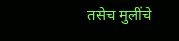तसेच मुलींचे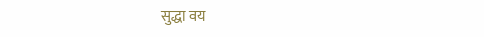सुद्धा वय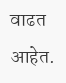वाढत आहेत.